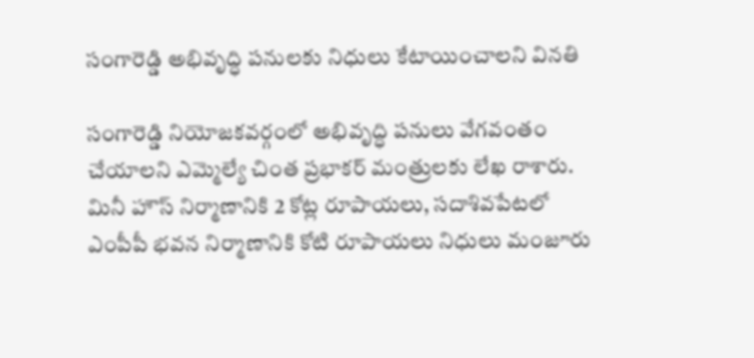సంగారెడ్డి అభివృద్ధి పనులకు నిధులు కేటాయించాలని వినతి

సంగారెడ్డి నియోజకవర్గంలో అభివృద్ధి పనులు వేగవంతం చేయాలని ఎమ్మెల్యే చింత ప్రభాకర్ మంత్రులకు లేఖ రాశారు. మినీ హౌస్ నిర్మాణానికి 2 కోట్ల రూపాయలు, సదాశివపేటలో ఎంపీపీ భవన నిర్మాణానికి కోటి రూపాయలు నిధులు మంజూరు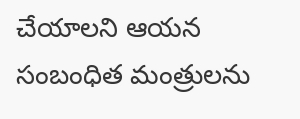చేయాలని ఆయన సంబంధిత మంత్రులను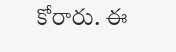కోరారు. ఈ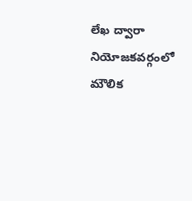లేఖ ద్వారా నియోజకవర్గంలో మౌలిక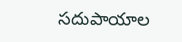సదుపాయాల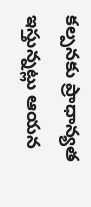కల్పనకు ప్రాధాన్యత ఇస్తున్నట్లు ఆయన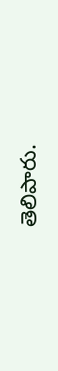తెలిపారు.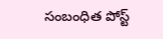సంబంధిత పోస్ట్